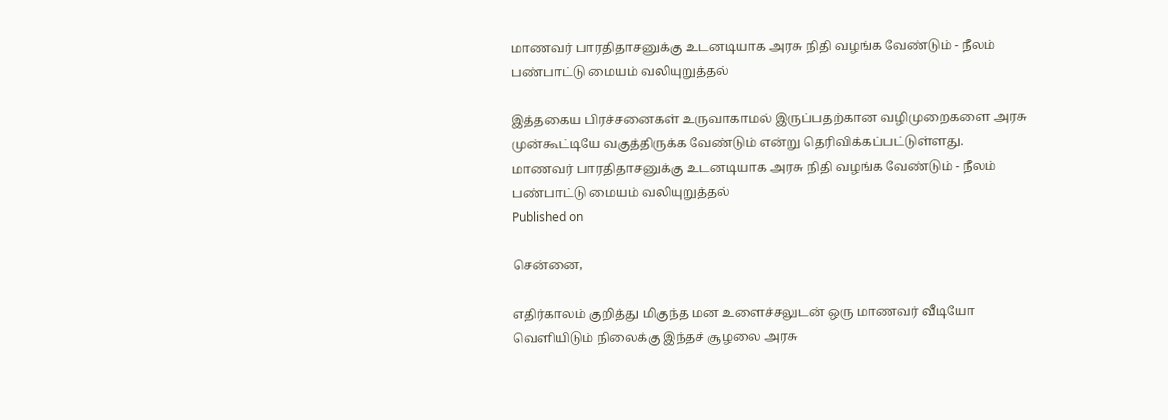மாணவர் பாரதிதாசனுக்கு உடனடியாக அரசு நிதி வழங்க வேண்டும் - நீலம் பண்பாட்டு மையம் வலியுறுத்தல்

இத்தகைய பிரச்சனைகள் உருவாகாமல் இருப்பதற்கான வழிமுறைகளை அரசு முன்கூட்டியே வகுத்திருக்க வேண்டும் என்று தெரிவிக்கப்பட்டுள்ளது.
மாணவர் பாரதிதாசனுக்கு உடனடியாக அரசு நிதி வழங்க வேண்டும் - நீலம் பண்பாட்டு மையம் வலியுறுத்தல்
Published on

சென்னை,

எதிர்காலம் குறித்து மிகுந்த மன உளைச்சலுடன் ஒரு மாணவர் வீடியோ வெளியிடும் நிலைக்கு இந்தச் சூழலை அரசு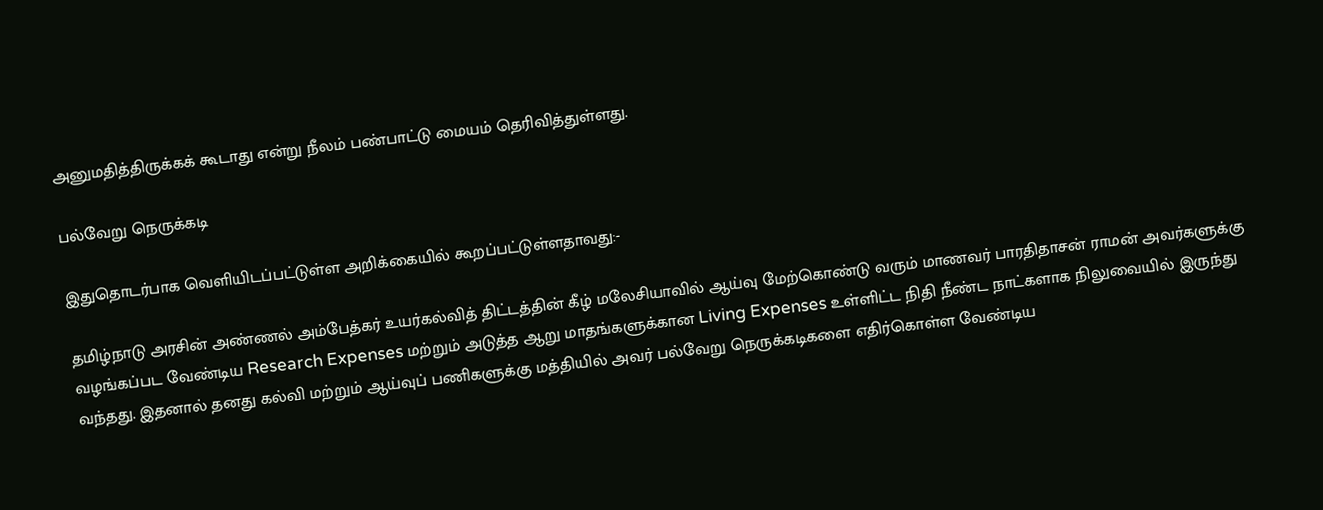அனுமதித்திருக்கக் கூடாது என்று நீலம் பண்பாட்டு மையம் தெரிவித்துள்ளது.

பல்வேறு நெருக்கடி

இதுதொடர்பாக வெளியிடப்பட்டுள்ள அறிக்கையில் கூறப்பட்டுள்ளதாவது:-

தமிழ்நாடு அரசின் அண்ணல் அம்பேத்கர் உயர்கல்வித் திட்டத்தின் கீழ் மலேசியாவில் ஆய்வு மேற்கொண்டு வரும் மாணவர் பாரதிதாசன் ராமன் அவர்களுக்கு வழங்கப்பட வேண்டிய Research Expenses மற்றும் அடுத்த ஆறு மாதங்களுக்கான Living Expenses உள்ளிட்ட நிதி நீண்ட நாட்களாக நிலுவையில் இருந்து வந்தது. இதனால் தனது கல்வி மற்றும் ஆய்வுப் பணிகளுக்கு மத்தியில் அவர் பல்வேறு நெருக்கடிகளை எதிர்கொள்ள வேண்டிய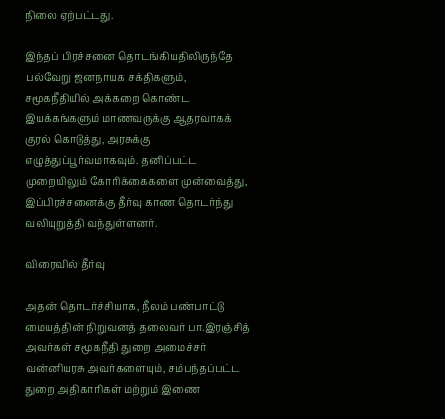நிலை ஏற்பட்டது.

இந்தப் பிரச்சனை தொடங்கியதிலிருந்தே பல்வேறு ஜனநாயக சக்திகளும், சமூகநீதியில் அக்கறை கொண்ட இயக்கங்களும் மாணவருக்கு ஆதரவாகக் குரல் கொடுத்து, அரசுக்கு எழுத்துப்பூர்வமாகவும். தனிப்பட்ட முறையிலும் கோரிக்கைகளை முன்வைத்து, இப்பிரச்சனைக்கு தீர்வு காண தொடர்ந்து வலியுறுத்தி வந்துள்ளனர்.

விரைவில் தீர்வு

அதன் தொடர்ச்சியாக, நீலம் பண்பாட்டு மையத்தின் நிறுவனத் தலைவர் பா.இரஞ்சித் அவர்கள் சமூகநீதி துறை அமைச்சர் வன்னியரசு அவர்களையும், சம்பந்தப்பட்ட துறை அதிகாரிகள் மற்றும் இணை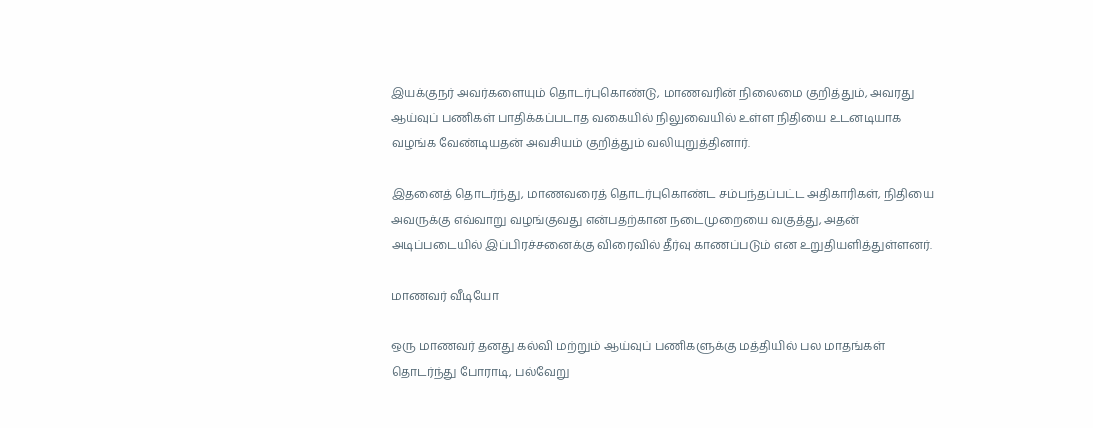இயக்குநர் அவர்களையும் தொடர்புகொண்டு, மாணவரின் நிலைமை குறித்தும், அவரது ஆய்வுப் பணிகள் பாதிக்கப்படாத வகையில் நிலுவையில் உள்ள நிதியை உடனடியாக வழங்க வேண்டியதன் அவசியம் குறித்தும் வலியுறுத்தினார்.

இதனைத் தொடர்ந்து, மாணவரைத் தொடர்புகொண்ட சம்பந்தப்பட்ட அதிகாரிகள், நிதியை அவருக்கு எவ்வாறு வழங்குவது என்பதற்கான நடைமுறையை வகுத்து, அதன் அடிப்படையில் இப்பிரச்சனைக்கு விரைவில் தீர்வு காணப்படும் என உறுதியளித்துள்ளனர்.

மாணவர் வீடியோ

ஒரு மாணவர் தனது கல்வி மற்றும் ஆய்வுப் பணிகளுக்கு மத்தியில் பல மாதங்கள் தொடர்ந்து போராடி, பல்வேறு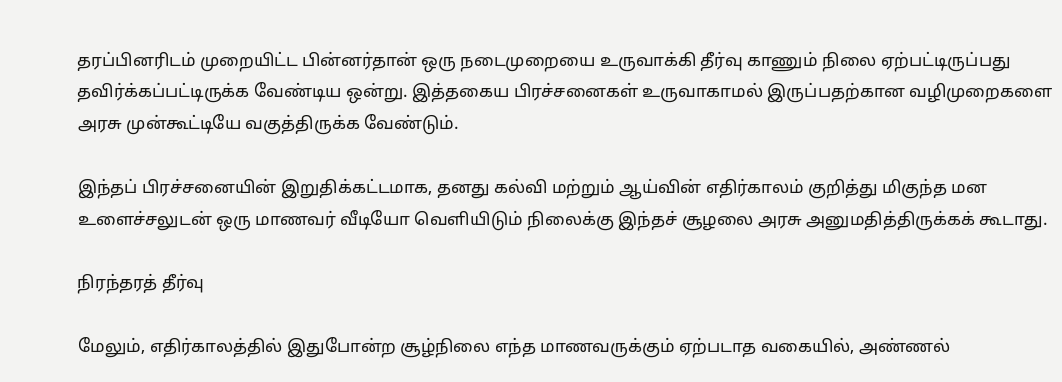தரப்பினரிடம் முறையிட்ட பின்னர்தான் ஒரு நடைமுறையை உருவாக்கி தீர்வு காணும் நிலை ஏற்பட்டிருப்பது தவிர்க்கப்பட்டிருக்க வேண்டிய ஒன்று. இத்தகைய பிரச்சனைகள் உருவாகாமல் இருப்பதற்கான வழிமுறைகளை அரசு முன்கூட்டியே வகுத்திருக்க வேண்டும்.

இந்தப் பிரச்சனையின் இறுதிக்கட்டமாக, தனது கல்வி மற்றும் ஆய்வின் எதிர்காலம் குறித்து மிகுந்த மன உளைச்சலுடன் ஒரு மாணவர் வீடியோ வெளியிடும் நிலைக்கு இந்தச் சூழலை அரசு அனுமதித்திருக்கக் கூடாது.

நிரந்தரத் தீர்வு

மேலும், எதிர்காலத்தில் இதுபோன்ற சூழ்நிலை எந்த மாணவருக்கும் ஏற்படாத வகையில், அண்ணல்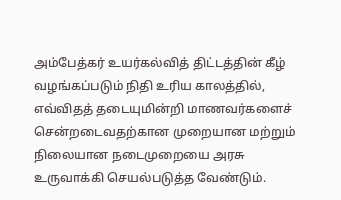அம்பேத்கர் உயர்கல்வித் திட்டத்தின் கீழ் வழங்கப்படும் நிதி உரிய காலத்தில், எவ்விதத் தடையுமின்றி மாணவர்களைச் சென்றடைவதற்கான முறையான மற்றும் நிலையான நடைமுறையை அரசு உருவாக்கி செயல்படுத்த வேண்டும்.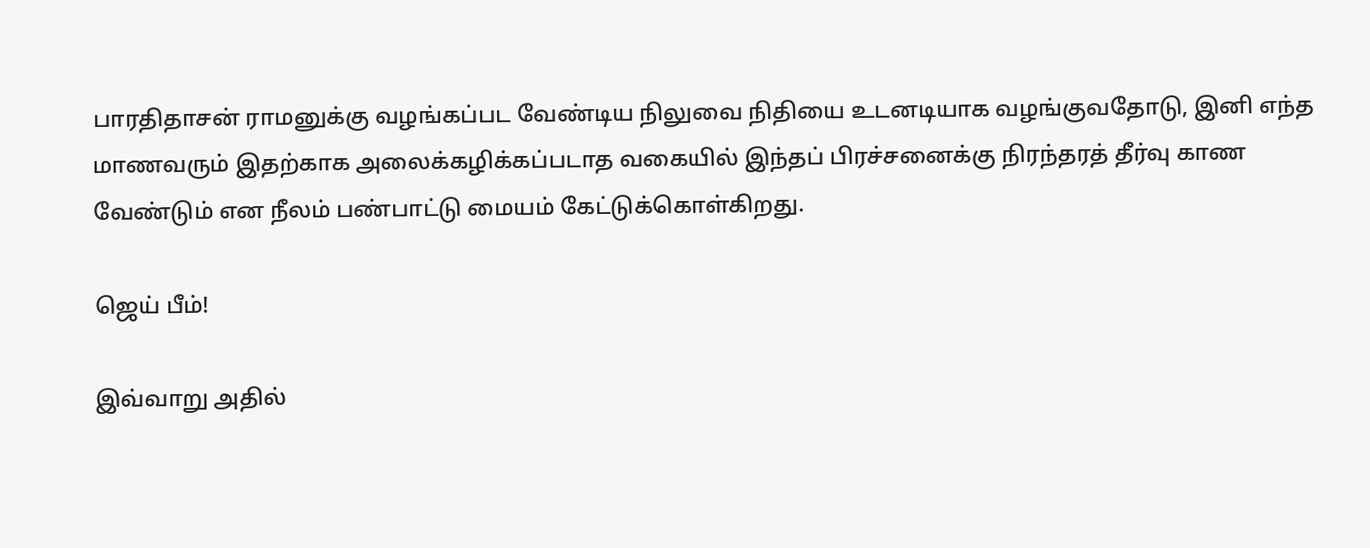பாரதிதாசன் ராமனுக்கு வழங்கப்பட வேண்டிய நிலுவை நிதியை உடனடியாக வழங்குவதோடு, இனி எந்த மாணவரும் இதற்காக அலைக்கழிக்கப்படாத வகையில் இந்தப் பிரச்சனைக்கு நிரந்தரத் தீர்வு காண வேண்டும் என நீலம் பண்பாட்டு மையம் கேட்டுக்கொள்கிறது.

ஜெய் பீம்!

இவ்வாறு அதில்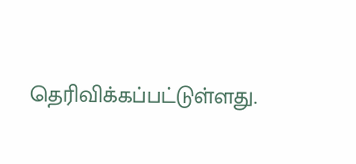தெரிவிக்கப்பட்டுள்ளது.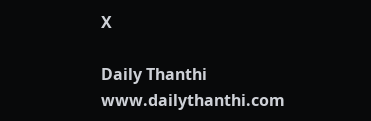X

Daily Thanthi
www.dailythanthi.com